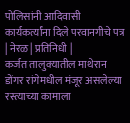पोलिसांनी आदिवासी कार्यकर्त्यांना दिले परवानगीचे पत्र
| नेरळ | प्रतिनिधी |
कर्जत तालुक्यातील माथेरान डोंगर रांगेमधील मंजूर असलेल्या रस्त्याच्या कामाला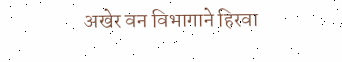अखेर वन विभागाने हिरवा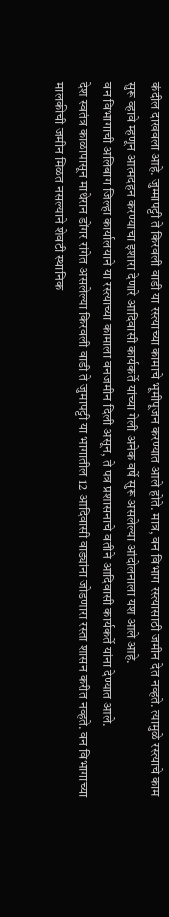कंदील दाखवला आहे. जुम्मापट्टी ते किरवली वाडी या रस्त्याच्या कामाचे भूमीपूजन करण्यात आले होते. मात्र, वन विभाग रस्त्यासाठी जमीन देत नव्हते. त्यामुळे रस्त्याचे काम सुरू व्हावे म्हणून आत्मदहन करण्याचा इशारा देणारे आदिवासी कार्यकर्ते यांच्या गेली अनेक वर्षे सुरू असलेल्या आंदोलनाला यश आले आहे.
वन विभागाची अलिबाग जिल्हा कार्यालयाने या रस्त्याच्या कामाला वनजमीन दिली असून, ते पत्र प्रशासनाचे वतीने आदिवासी कार्यकर्ते यांना देण्यात आले.
देश स्वतंत्र काळापासून माथेरान डोंगर रांगेत असलेल्या किरवली वाडी ते जुमापट्टी या भागातील 12 आदिवासी वाड्यांना जोडणारा रस्ता शासन करीत नव्हते. वन विभागाच्या मालकीची जमीन मिळत नसल्याने शेवटी स्थानिक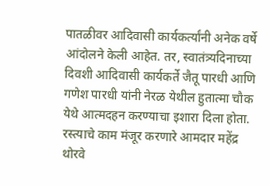पातळीवर आदिवासी कार्यकर्त्यांनी अनेक वर्षे आंदोलने केली आहेत. तर, स्वातंत्र्यदिनाच्या दिवशी आदिवासी कार्यकर्ते जैतू पारधी आणि गणेश पारधी यांनी नेरळ येथील हुतात्मा चौक येथे आत्मदहन करण्याचा इशारा दिला होता.
रस्त्याचे काम मंजूर करणारे आमदार महेंद्र थोरवे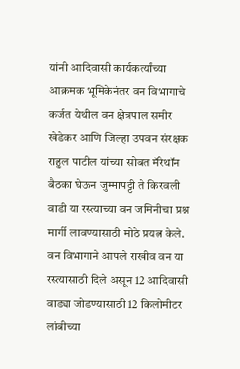यांनी आदिवासी कार्यकर्त्यांच्या आक्रमक भूमिकेनंतर वन विभागाचे कर्जत येथील वन क्षेत्रपाल समीर खेडेकर आणि जिल्हा उपवन संरक्षक राहुल पाटील यांच्या सोबत मॅरेथॉन बैठका घेऊन जुम्मापट्टी ते किरवली वाडी या रस्त्याच्या वन जमिनीचा प्रश्न मार्गी लावण्यासाठी मोठे प्रयत्न केले. वन विभागाने आपले राखीव वन या रस्त्यासाठी दिले असून 12 आदिवासी वाड्या जोडण्यासाठी 12 किलोमीटर लांबीच्या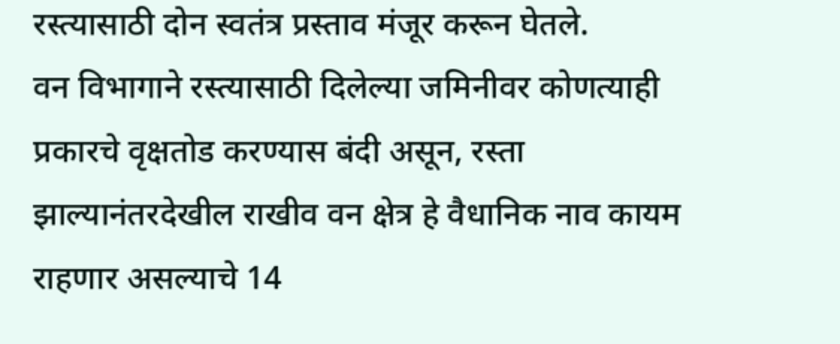रस्त्यासाठी दोन स्वतंत्र प्रस्ताव मंजूर करून घेतले.
वन विभागाने रस्त्यासाठी दिलेल्या जमिनीवर कोणत्याही प्रकारचे वृक्षतोड करण्यास बंदी असून, रस्ता झाल्यानंतरदेखील राखीव वन क्षेत्र हे वैधानिक नाव कायम राहणार असल्याचे 14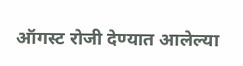ऑगस्ट रोजी देण्यात आलेल्या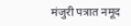मंजुरी पत्रात नमूद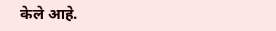केले आहे.